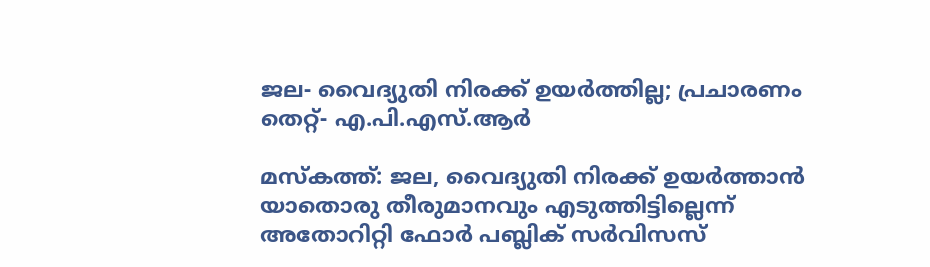ജല- വൈദ്യുതി നിരക്ക് ഉയർത്തില്ല; പ്രചാരണം തെറ്റ്- എ.പി.എസ്.ആർ

മസ്കത്ത്: ജല, വൈദ്യുതി നിരക്ക് ഉയർത്താൻ യാതൊരു തീരുമാനവും എടുത്തിട്ടില്ലെന്ന് അതോറിറ്റി ഫോർ പബ്ലിക് സർവിസസ്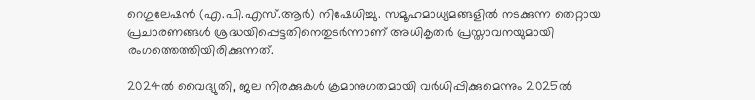റെഗുലേഷൻ (എ.പി.എസ്.ആർ) നിഷേധിച്ചു. സമൂഹമാധ്യമങ്ങളിൽ നടക്കുന്ന തെറ്റായ പ്രചാരണങ്ങൾ ശ്രദ്ധയിപ്പെട്ടതിനെതുടർന്നാണ് അധികൃതർ പ്രസ്താവനയുമായി രംഗത്തെത്തിയിരിക്കുന്നത്.

2024ൽ വൈദ്യുതി, ജല നിരക്കുകൾ ക്രമാനുഗതമായി വർധിപ്പിക്കുമെന്നും 2025ൽ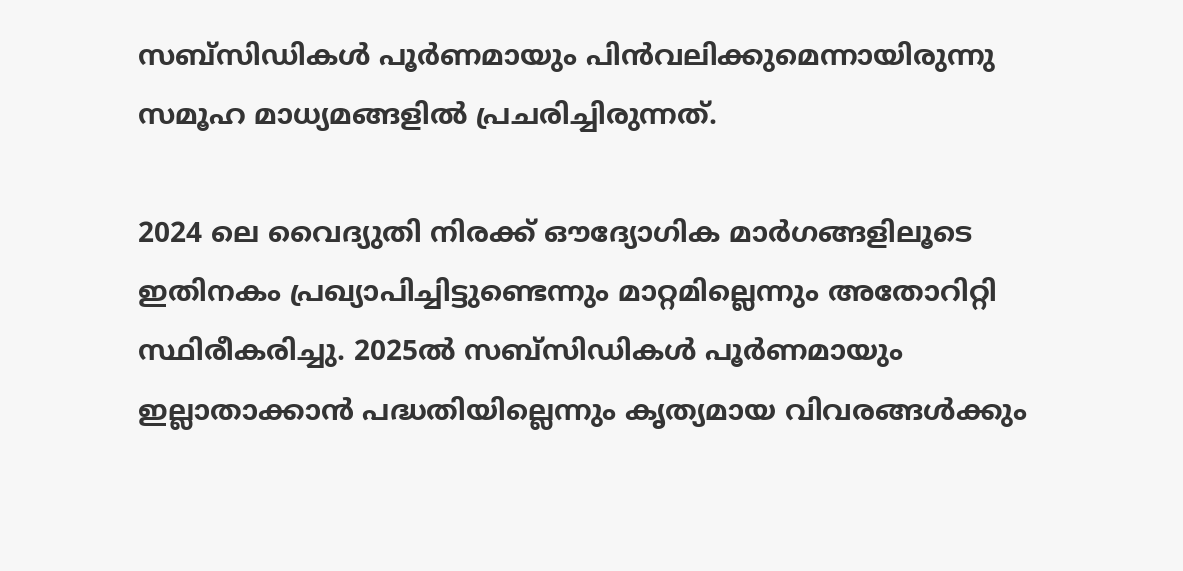സബ്സിഡികൾ പൂർണമായും പിൻവലിക്കുമെന്നായിരുന്നു സമൂഹ മാധ്യമങ്ങളിൽ പ്രചരിച്ചിരുന്നത്.

2024 ലെ വൈദ്യുതി നിരക്ക് ഔദ്യോഗിക മാർഗങ്ങളിലൂടെ ഇതിനകം പ്രഖ്യാപിച്ചിട്ടുണ്ടെന്നും മാറ്റമില്ലെന്നും അതോറിറ്റി സ്ഥിരീകരിച്ചു. 2025ൽ സബ്‌സിഡികൾ പൂർണമായും ഇല്ലാതാക്കാൻ പദ്ധതിയില്ലെന്നും കൃത്യമായ വിവരങ്ങൾക്കും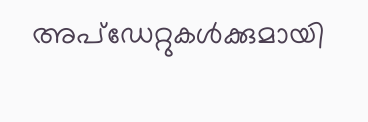അപ്‌ഡേറ്റുകൾക്കുമായി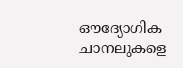ഔദ്യോഗിക ചാനലുകളെ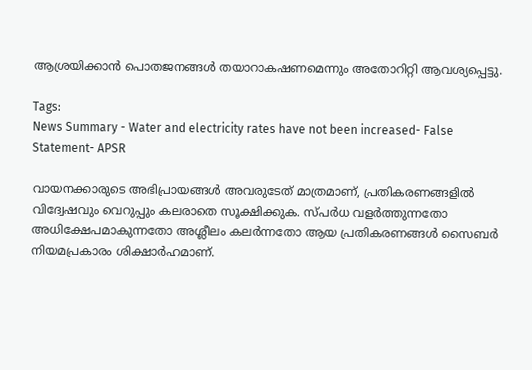ആശ്രയിക്കാൻ പൊതജനങ്ങൾ തയാറാകഷണമെന്നും അതോറിറ്റി ആവശ്യപ്പെട്ടു.

Tags:
News Summary - Water and electricity rates have not been increased- False Statement- APSR

വായനക്കാരുടെ അഭിപ്രായങ്ങള്‍ അവരുടേത് മാത്രമാണ്, പ്രതികരണങ്ങളിൽ വിദ്വേഷവും വെറുപ്പും കലരാതെ സൂക്ഷിക്കുക. സ്പർധ വളർത്തുന്നതോ അധിക്ഷേപമാകുന്നതോ അശ്ലീലം കലർന്നതോ ആയ പ്രതികരണങ്ങൾ സൈബർ നിയമപ്രകാരം ശിക്ഷാർഹമാണ്.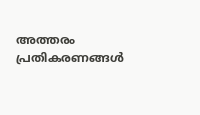അത്തരം പ്രതികരണങ്ങൾ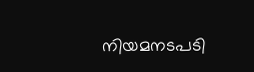നിയമനടപടി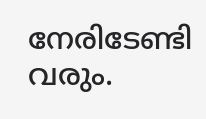നേരിടേണ്ടി വരും.